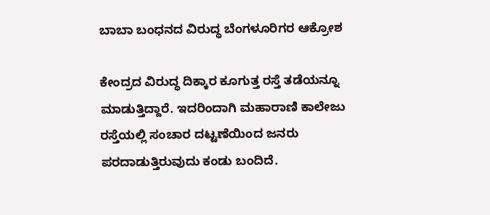ಬಾಬಾ ಬಂಧನದ ವಿರುದ್ಧ ಬೆಂಗಳೂರಿಗರ ಆಕ್ರೋಶ

ಕೇಂದ್ರದ ವಿರುದ್ಧ ದಿಕ್ಕಾರ ಕೂಗುತ್ತ ರಸ್ತೆ ತಡೆಯನ್ನೂ ಮಾಡುತ್ತಿದ್ದಾರೆ. ಇದರಿಂದಾಗಿ ಮಹಾರಾಣಿ ಕಾಲೇಜು ರಸ್ತೆಯಲ್ಲಿ ಸಂಚಾರ ದಟ್ಟಣೆಯಿಂದ ಜನರು ಪರದಾಡುತ್ತಿರುವುದು ಕಂಡು ಬಂದಿದೆ.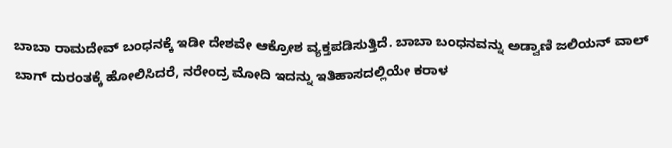ಬಾಬಾ ರಾಮದೇವ್ ಬಂಧನಕ್ಕೆ ಇಡೀ ದೇಶವೇ ಆಕ್ರೋಶ ವ್ಯಕ್ತಪಡಿಸುತ್ತಿದೆ. ಬಾಬಾ ಬಂಧನವನ್ನು ಅಡ್ವಾಣಿ ಜಲಿಯನ್ ವಾಲ್ ಬಾಗ್ ದುರಂತಕ್ಕೆ ಹೋಲಿಸಿದರೆ, ನರೇಂದ್ರ ಮೋದಿ ಇದನ್ನು ಇತಿಹಾಸದಲ್ಲಿಯೇ ಕರಾಳ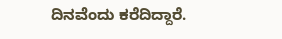ದಿನವೆಂದು ಕರೆದಿದ್ದಾರೆ.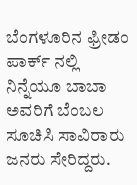ಬೆಂಗಳೂರಿನ ಫ್ರೀಡಂ ಪಾರ್ಕ್ ನಲ್ಲಿ ನಿನ್ನೆಯೂ ಬಾಬಾ ಅವರಿಗೆ ಬೆಂಬಲ ಸೂಚಿಸಿ ಸಾವಿರಾರು ಜನರು ಸೇರಿದ್ದರು.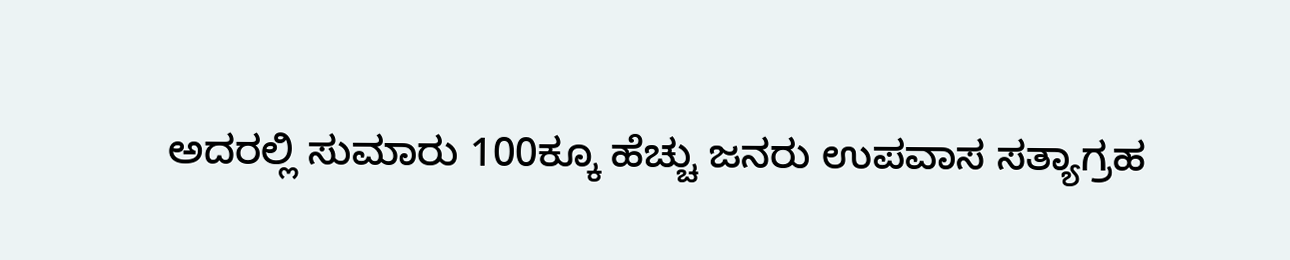ಅದರಲ್ಲಿ ಸುಮಾರು 100ಕ್ಕೂ ಹೆಚ್ಚು ಜನರು ಉಪವಾಸ ಸತ್ಯಾಗ್ರಹ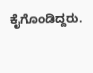ಕೈಗೊಂಡಿದ್ದರು.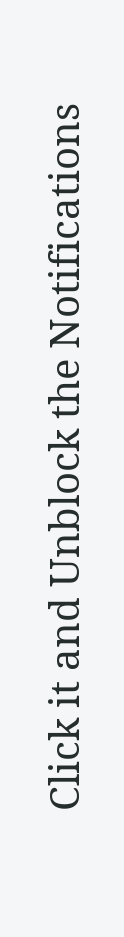Click it and Unblock the Notifications